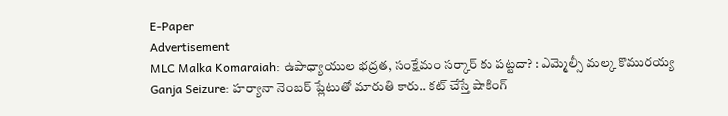E-Paper
Advertisement
MLC Malka Komaraiah: ఉపాధ్యాయుల భద్రత, సంక్షేమం సర్కార్ కు పట్టదా? : ఎమ్మెల్సీ మల్క కొమురయ్య
Ganja Seizure: హర్యానా నెంబర్ ప్లేటుతో మారుతి కారు.. కట్ చేస్తే షాకింగ్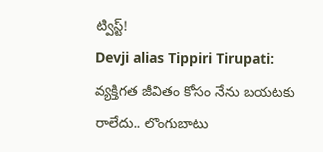ట్విస్ట్!
Devji alias Tippiri Tirupati: వ్యక్తిగత జీవితం కోసం నేను బయటకు రాలేదు.. లొంగుబాటు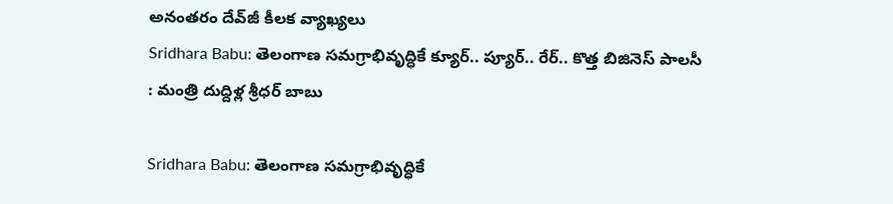అనంతరం దేవ్‌జీ కీలక వ్యాఖ్యలు
Sridhara Babu: తెలంగాణ సమగ్రాభివృద్ధికే క్యూర్.. ప్యూర్.. రేర్.. కొత్త బిజినెస్ పాలసీ : మంత్రి దుద్దిళ్ల శ్రీధర్ బాబు

Sridhara Babu: తెలంగాణ సమగ్రాభివృద్ధికే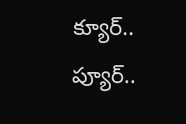క్యూర్.. ప్యూర్..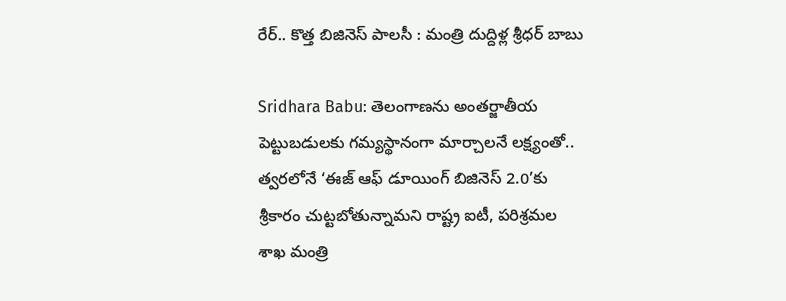రేర్.. కొత్త బిజినెస్ పాలసీ : మంత్రి దుద్దిళ్ల శ్రీధర్ బాబు

Sridhara Babu: తెలంగాణను అంతర్జాతీయ పెట్టుబడులకు గమ్యస్థానంగా మార్చాలనే లక్ష్యంతో.. త్వరలోనే ‘ఈజ్ ఆఫ్ డూయింగ్ బిజినెస్ 2.0’కు శ్రీకారం చుట్టబోతున్నామని రాష్ట్ర ఐటీ, పరిశ్రమల శాఖ మంత్రి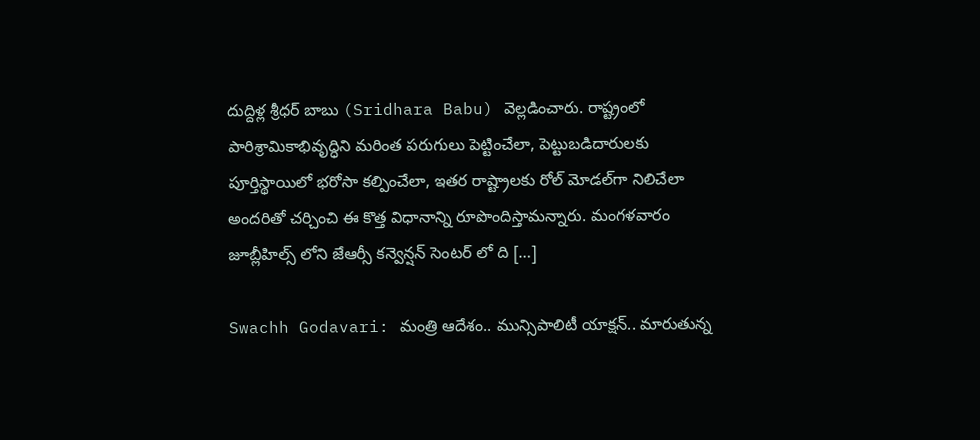దుద్దిళ్ల శ్రీధర్ బాబు (Sridhara Babu) వెల్లడించారు. రాష్ట్రంలో పారిశ్రామికాభివృద్ధిని మరింత పరుగులు పెట్టించేలా, పెట్టుబడిదారులకు పూర్తిస్థాయిలో భరోసా కల్పించేలా, ఇతర రాష్ట్రాలకు రోల్ మోడల్‌గా నిలిచేలా అందరితో చర్చించి ఈ కొత్త విధానాన్ని రూపొందిస్తామన్నారు. మంగళవారం జూబ్లీహిల్స్ లోని జేఆర్సీ కన్వెన్షన్ సెంటర్ లో ది […]

Swachh Godavari: మంత్రి ఆదేశం.. మున్సిపాలిటీ యాక్షన్.. మారుతున్న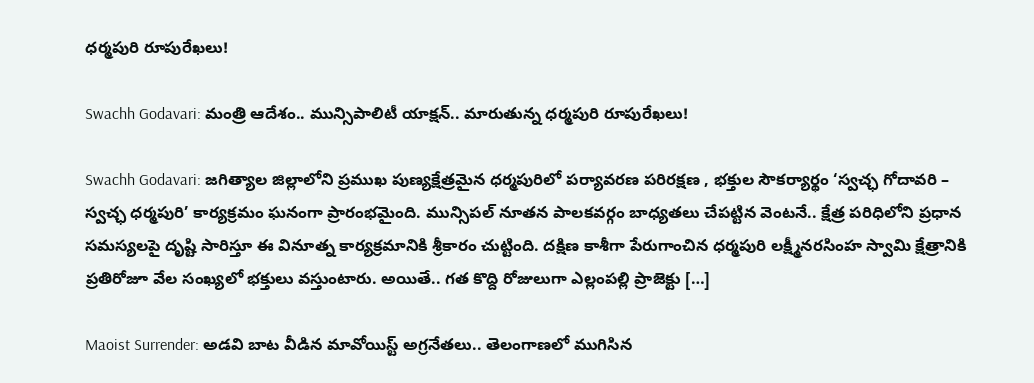ధర్మపురి రూపురేఖలు!

Swachh Godavari: మంత్రి ఆదేశం.. మున్సిపాలిటీ యాక్షన్.. మారుతున్న ధర్మపురి రూపురేఖలు!

Swachh Godavari: జగిత్యాల జిల్లాలోని ప్రముఖ పుణ్యక్షేత్రమైన ధర్మపురిలో పర్యావరణ పరిరక్షణ , భక్తుల సౌకర్యార్థం ‘స్వచ్ఛ గోదావరి – స్వచ్ఛ ధర్మపురి’ కార్యక్రమం ఘనంగా ప్రారంభమైంది. మున్సిపల్ నూతన పాలకవర్గం బాధ్యతలు చేపట్టిన వెంటనే.. క్షేత్ర పరిధిలోని ప్రధాన సమస్యలపై దృష్టి సారిస్తూ ఈ వినూత్న కార్యక్రమానికి శ్రీకారం చుట్టింది. దక్షిణ కాశీగా పేరుగాంచిన ధర్మపురి లక్ష్మీనరసింహ స్వామి క్షేత్రానికి ప్రతిరోజూ వేల సంఖ్యలో భక్తులు వస్తుంటారు. అయితే.. గత కొద్ది రోజులుగా ఎల్లంపల్లి ప్రాజెక్టు […]

Maoist Surrender: అడవి బాట వీడిన మావోయిస్ట్ అగ్ర‌నేత‌లు.. తెలంగాణలో ముగిసిన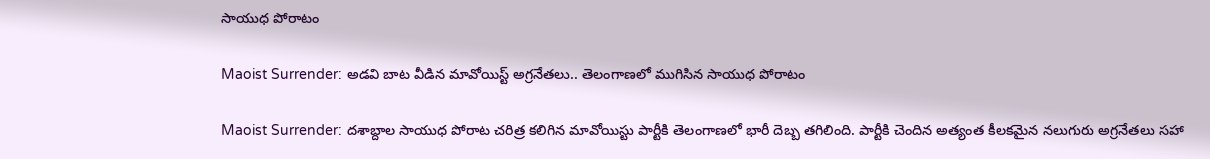సాయుధ పోరాటం

Maoist Surrender: అడవి బాట వీడిన మావోయిస్ట్ అగ్ర‌నేత‌లు.. తెలంగాణలో ముగిసిన సాయుధ పోరాటం

Maoist Surrender: దశాబ్దాల సాయుధ పోరాట చరిత్ర కలిగిన మావోయిస్టు పార్టీకి తెలంగాణలో భారీ దెబ్బ తగిలింది. పార్టీకి చెందిన అత్యంత కీలకమైన నలుగురు అగ్రనేతలు సహా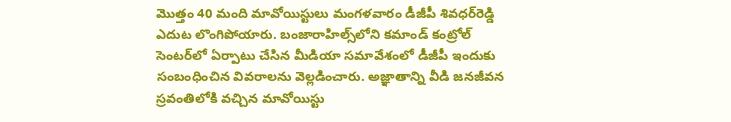మొత్తం 40 మంది మావోయిస్టులు మంగళవారం డీజీపీ శివధర్‌రెడ్డి ఎదుట లొంగిపోయారు. బంజారాహిల్స్‌లోని కమాండ్ కంట్రోల్ సెంటర్‌లో ఏర్పాటు చేసిన మీడియా సమావేశంలో డీజీపీ ఇందుకు సంబంధించిన వివ‌రాల‌ను వెల్లడించారు. అజ్ఞాతాన్ని వీడి జనజీవన స్రవంతిలోకి వచ్చిన మావోయిస్టు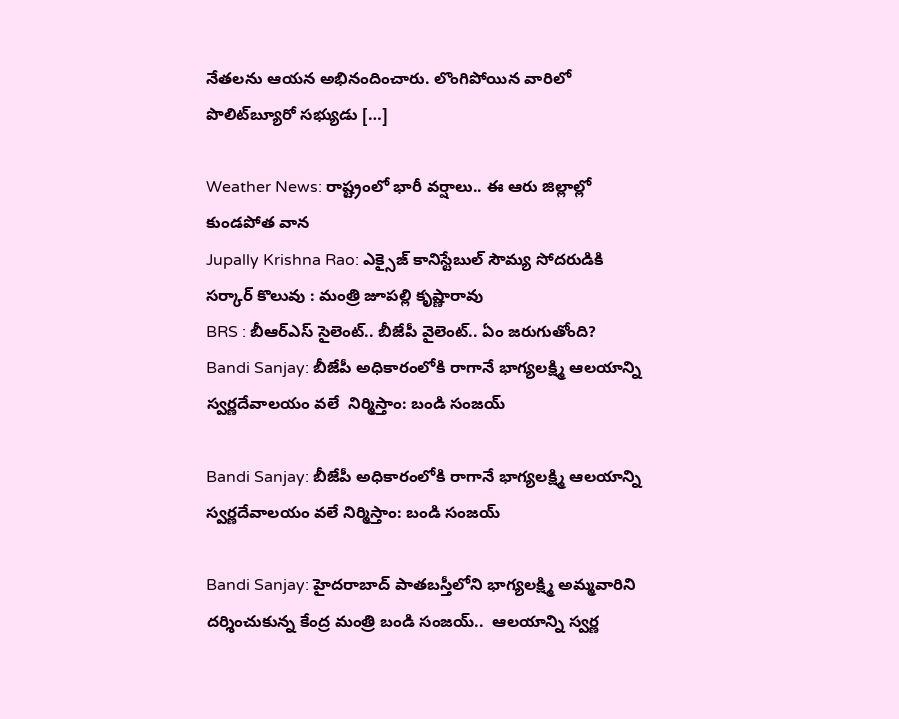నేతలను ఆయన అభినందించారు. లొంగిపోయిన వారిలో పొలిట్‌బ్యూరో సభ్యుడు […]

Weather News: రాష్ట్రంలో భారీ వర్షాలు.. ఈ ఆరు జిల్లాల్లో కుండపోత వాన
Jupally Krishna Rao: ఎక్సైజ్ కానిస్టేబుల్ సౌమ్య సోదరుడికి  సర్కార్ కొలువు : మంత్రి జూపల్లి కృష్ణారావు
BRS : బీఆర్ఎస్ సైలెంట్.. బీజేపీ వైలెంట్.. ఏం జరుగుతోంది?
Bandi Sanjay: బీజేపీ అధికారంలోకి రాగానే భాగ్యలక్ష్మి ఆలయాన్ని స్వర్ణదేవాలయం వలే  నిర్మిస్తాం: బండి సంజయ్

Bandi Sanjay: బీజేపీ అధికారంలోకి రాగానే భాగ్యలక్ష్మి ఆలయాన్ని స్వర్ణదేవాలయం వలే నిర్మిస్తాం: బండి సంజయ్

Bandi Sanjay: హైదరాబాద్ పాతబస్తీలోని భాగ్యలక్ష్మి అమ్మవారిని దర్శించుకున్న కేంద్ర మంత్రి బండి సంజయ్..  ఆలయాన్ని స్వర్ణ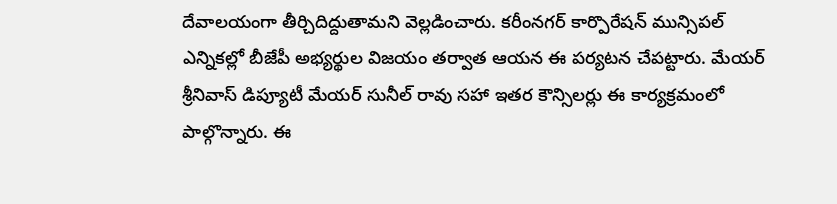దేవాలయంగా తీర్చిదిద్దుతామని వెల్లడించారు. కరీంనగర్ కార్పొరేషన్ మున్సిపల్ ఎన్నికల్లో బీజేపీ అభ్యర్థుల‌ విజయం తర్వాత ఆయన ఈ పర్యటన చేపట్టారు. మేయర్ శ్రీనివాస్ డిప్యూటీ మేయర్ సునీల్ రావు సహా ఇతర కౌన్సిలర్లు ఈ కార్యక్రమంలో పాల్గొన్నారు. ఈ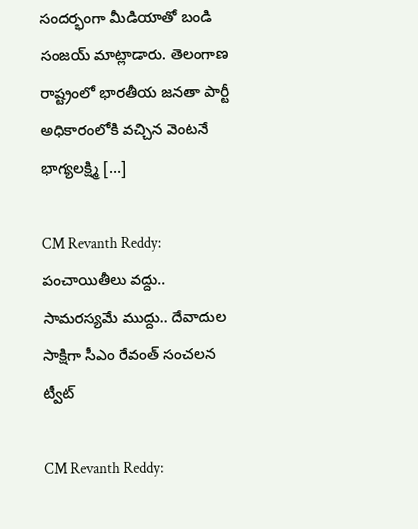సందర్భంగా మీడియాతో బండి సంజయ్ మాట్లాడారు. తెలంగాణ రాష్ట్రంలో భారతీయ జనతా పార్టీ అధికారంలోకి వచ్చిన వెంటనే భాగ్యలక్ష్మి […]

CM Revanth Reddy: పంచాయితీలు వద్దు.. సామరస్యమే ముద్దు.. దేవాదుల సాక్షిగా సీఎం రేవంత్ సంచలన ట్వీట్

CM Revanth Reddy: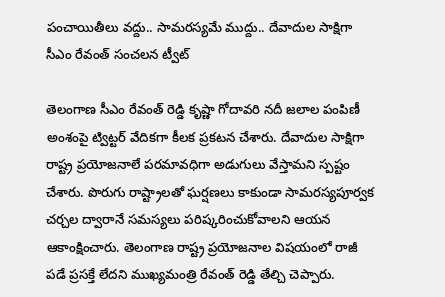పంచాయితీలు వద్దు.. సామరస్యమే ముద్దు.. దేవాదుల సాక్షిగా సీఎం రేవంత్ సంచలన ట్వీట్

తెలంగాణ సీఎం రేవంత్ రెడ్డి కృష్ణా గోదావరి నదీ జలాల పంపిణీ అంశంపై ట్విట్టర్ వేదికగా కీలక ప్రకటన చేశారు. దేవాదుల సాక్షిగా రాష్ట్ర ప్రయోజనాలే పరమావధిగా అడుగులు వేస్తామని స్పష్టం చేశారు. పొరుగు రాష్ట్రాలతో ఘర్షణలు కాకుండా సామరస్యపూర్వక చర్చల ద్వారానే సమస్యలు పరిష్కరించుకోవాలని ఆయన ఆకాంక్షించారు. తెలంగాణ రాష్ట్ర ప్రయోజనాల విషయంలో రాజీ పడే ప్రసక్తే లేదని ముఖ్యమంత్రి రేవంత్ రెడ్డి తేల్చి చెప్పారు.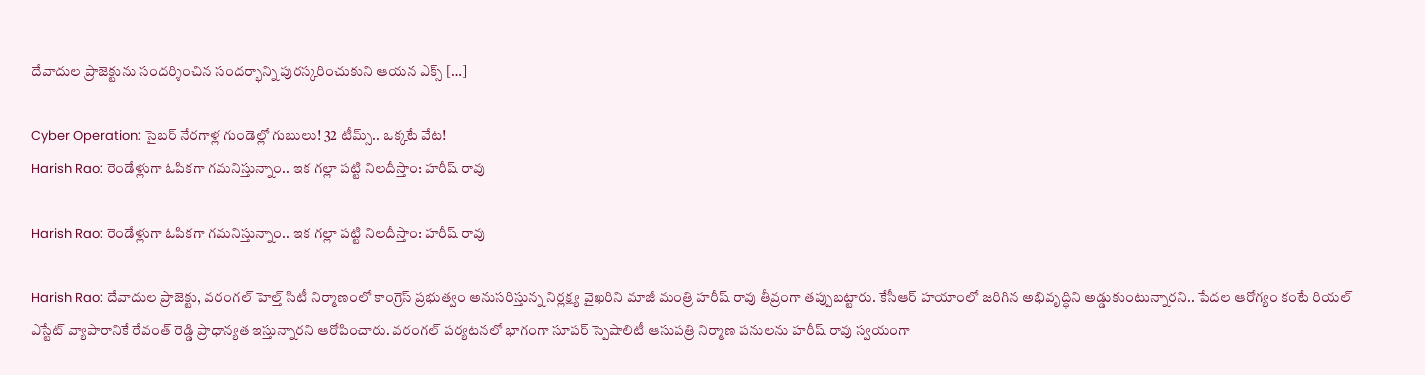దేవాదుల ప్రాజెక్టును సందర్శించిన సందర్భాన్ని పురస్కరించుకుని ఆయన ఎక్స్ […]

Cyber Operation: సైబర్ నేరగాళ్ల గుండెల్లో గుబులు! 32 టీమ్స్.. ఒక్కటే వేట!
Harish Rao: రెండేళ్లుగా ఓపికగా గమనిస్తున్నాం.. ఇక‌ గల్లా పట్టి నిలదీస్తాం: హరీష్ రావు

Harish Rao: రెండేళ్లుగా ఓపికగా గమనిస్తున్నాం.. ఇక‌ గల్లా పట్టి నిలదీస్తాం: హరీష్ రావు

Harish Rao: దేవాదుల ప్రాజెక్టు, వరంగల్ హెల్త్ సిటీ నిర్మాణంలో కాంగ్రెస్ ప్రభుత్వం అనుసరిస్తున్న నిర్లక్ష్య వైఖరిని మాజీ మంత్రి హరీష్ రావు తీవ్రంగా తప్పుబట్టారు. కేసీఆర్ హయాంలో జరిగిన అభివృద్ధిని అడ్డుకుంటున్నారని.. పేదల ఆరోగ్యం కంటే రియల్ ఎస్టేట్ వ్యాపారానికే రేవంత్ రెడ్డి ప్రాధాన్యత ఇస్తున్నారని ఆరోపించారు. వ‌రంగల్ పర్యటనలో భాగంగా సూపర్ స్పెషాలిటీ ఆసుపత్రి నిర్మాణ పనులను హ‌రీష్ రావు స్వయంగా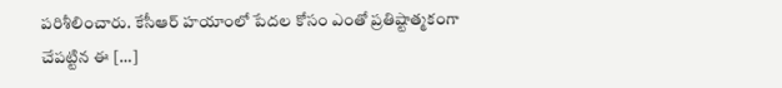పరిశీలించారు. కేసీఆర్ హయాంలో పేదల కోసం ఎంతో ప్రతిష్టాత్మకంగా చేపట్టిన ఈ […]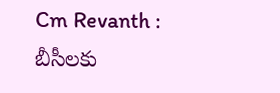Cm Revanth : బీసీలకు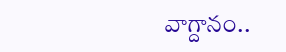వాగ్దానం..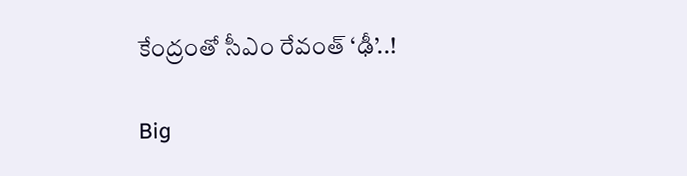కేంద్రంతో సీఎం రేవంత్ ‘ఢీ’..!

Big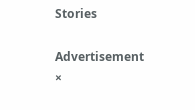Stories

Advertisement
×